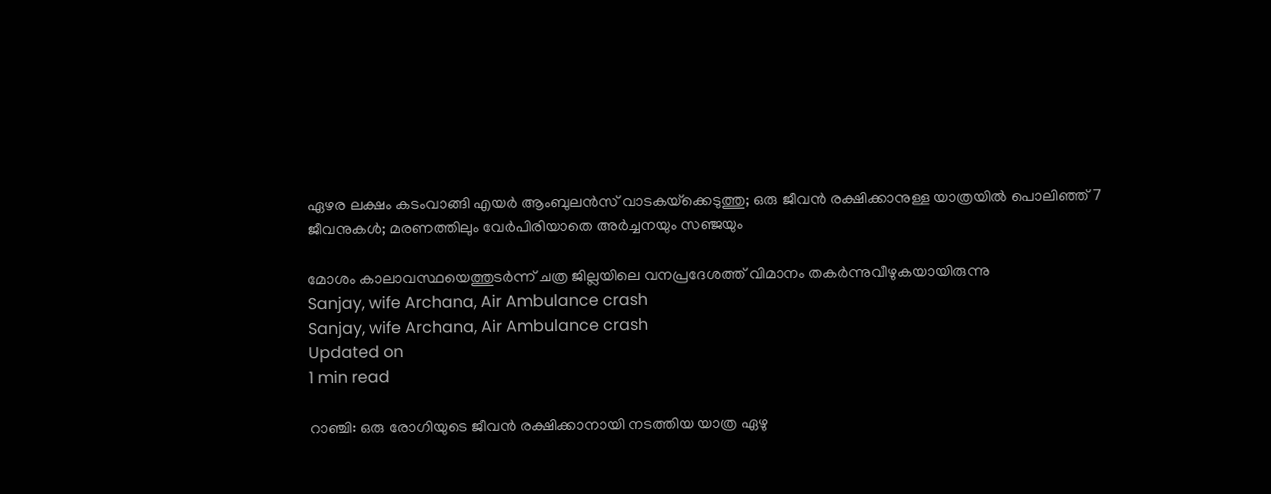ഏഴര ലക്ഷം കടംവാങ്ങി എയര്‍ ആംബുലന്‍സ് വാടകയ്‌ക്കെടുത്തു; ഒരു ജീവൻ രക്ഷിക്കാനുള്ള യാത്രയില്‍ പൊലിഞ്ഞ് 7 ജീവനുകള്‍; മരണത്തിലും വേര്‍പിരിയാതെ അര്‍ച്ചനയും സഞ്ജയും

മോശം കാലാവസ്ഥയെത്തുടര്‍ന്ന് ചത്ര ജില്ലയിലെ വനപ്രദേശത്ത് വിമാനം തകര്‍ന്നുവീഴുകയായിരുന്നു
Sanjay, wife Archana, Air Ambulance crash
Sanjay, wife Archana, Air Ambulance crash
Updated on
1 min read

റാഞ്ചി: ഒരു രോഗിയുടെ ജീവന്‍ രക്ഷിക്കാനായി നടത്തിയ യാത്ര ഏഴു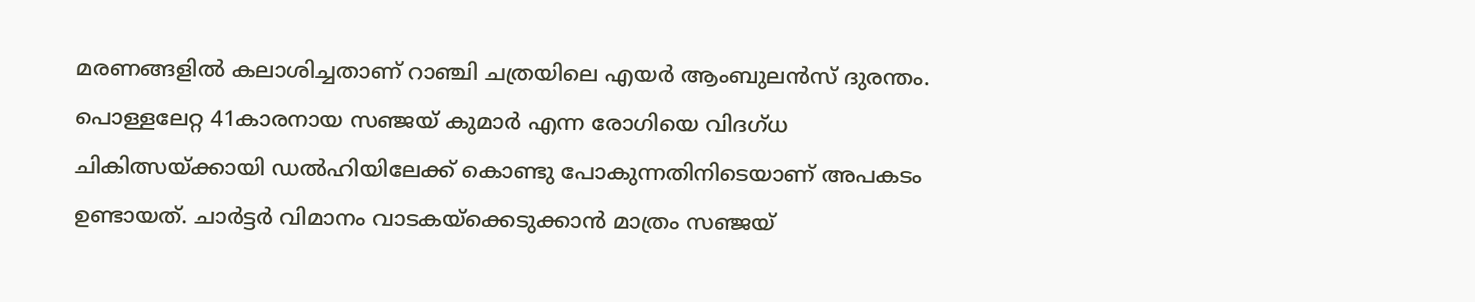മരണങ്ങളില്‍ കലാശിച്ചതാണ് റാഞ്ചി ചത്രയിലെ എയര്‍ ആംബുലന്‍സ് ദുരന്തം. പൊള്ളലേറ്റ 41കാരനായ സഞ്ജയ് കുമാര്‍ എന്ന രോഗിയെ വിദഗ്ധ ചികിത്സയ്ക്കായി ഡല്‍ഹിയിലേക്ക് കൊണ്ടു പോകുന്നതിനിടെയാണ് അപകടം ഉണ്ടായത്. ചാര്‍ട്ടര്‍ വിമാനം വാടകയ്ക്കെടുക്കാന്‍ മാത്രം സഞ്ജയ്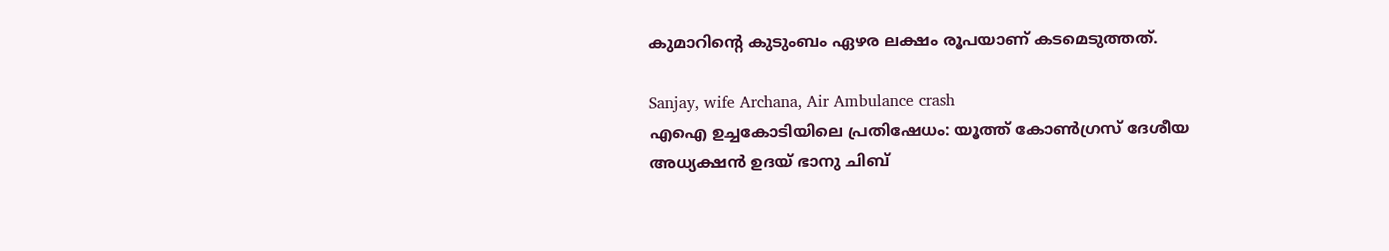കുമാറിന്റെ കുടുംബം ഏഴര ലക്ഷം രൂപയാണ് കടമെടുത്തത്.

Sanjay, wife Archana, Air Ambulance crash
എഐ ഉച്ചകോടിയിലെ പ്രതിഷേധം: യൂത്ത് കോൺഗ്രസ് ദേശീയ അധ്യക്ഷൻ ഉദയ് ഭാനു ചിബ്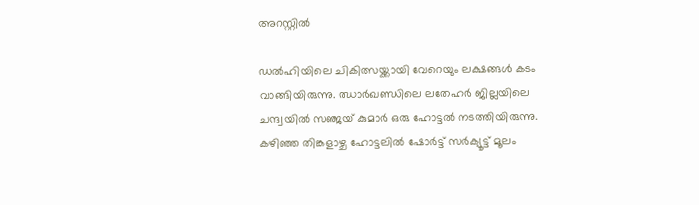അറസ്റ്റിൽ

ഡല്‍ഹിയിലെ ചികിത്സയ്ക്കായി വേറെയും ലക്ഷങ്ങള്‍ കടം വാങ്ങിയിരുന്നു. ഝാര്‍ഖണ്ഡിലെ ലതേഹര്‍ ജില്ലയിലെ ചന്ദ്വയില്‍ സഞ്ജയ് കുമാര്‍ ഒരു ഹോട്ടല്‍ നടത്തിയിരുന്നു. കഴിഞ്ഞ തിങ്കളാഴ്ച ഹോട്ടലില്‍ ഷോര്‍ട്ട് സര്‍ക്യൂട്ട് മൂലം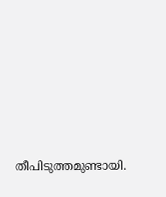തീപിടുത്തമുണ്ടായി.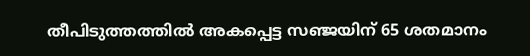തീപിടുത്തത്തില്‍ അകപ്പെട്ട സഞ്ജയിന് 65 ശതമാനം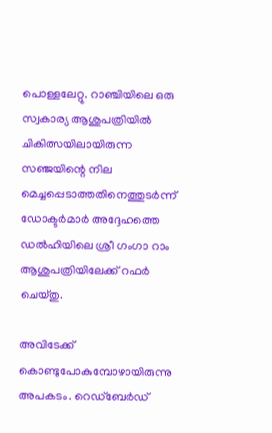പൊള്ളലേറ്റു. റാഞ്ചിയിലെ ഒരു സ്വകാര്യ ആശുപത്രിയില്‍ ചികിത്സയിലായിരുന്ന സഞ്ജയിന്റെ നില മെച്ചപ്പെടാത്തതിനെത്തുടര്‍ന്ന് ഡോക്ടര്‍മാര്‍ അദ്ദേഹത്തെ ഡല്‍ഹിയിലെ ശ്രീ ഗംഗാ റാം ആശുപത്രിയിലേക്ക് റഫര്‍ ചെയ്തു.

അവിടേക്ക് കൊണ്ടുപോകുമ്പോഴായിരുന്നു അപകടം. റെഡ്‌ബേര്‍ഡ്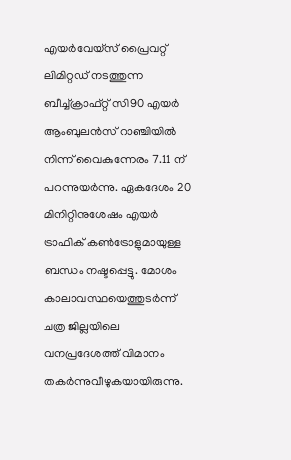എയര്‍വേയ്സ് പ്രൈവറ്റ് ലിമിറ്റഡ് നടത്തുന്ന ബീച്ച്ക്രാഫ്റ്റ് സി90 എയര്‍ ആംബുലന്‍സ് റാഞ്ചിയില്‍ നിന്ന് വൈകുന്നേരം 7.11 ന് പറന്നുയര്‍ന്നു. ഏകദേശം 20 മിനിറ്റിനുശേഷം എയര്‍ ട്രാഫിക് കണ്‍ട്രോളുമായുള്ള ബന്ധം നഷ്ടപ്പെട്ടു. മോശം കാലാവസ്ഥയെത്തുടര്‍ന്ന് ചത്ര ജില്ലയിലെ വനപ്രദേശത്ത് വിമാനം തകര്‍ന്നുവീഴുകയായിരുന്നു.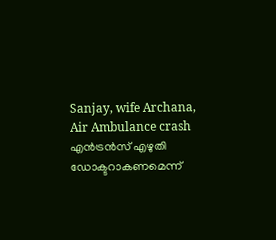Sanjay, wife Archana, Air Ambulance crash
എന്‍ട്രന്‍സ് എഴുതി ഡോക്ടറാകണമെന്ന്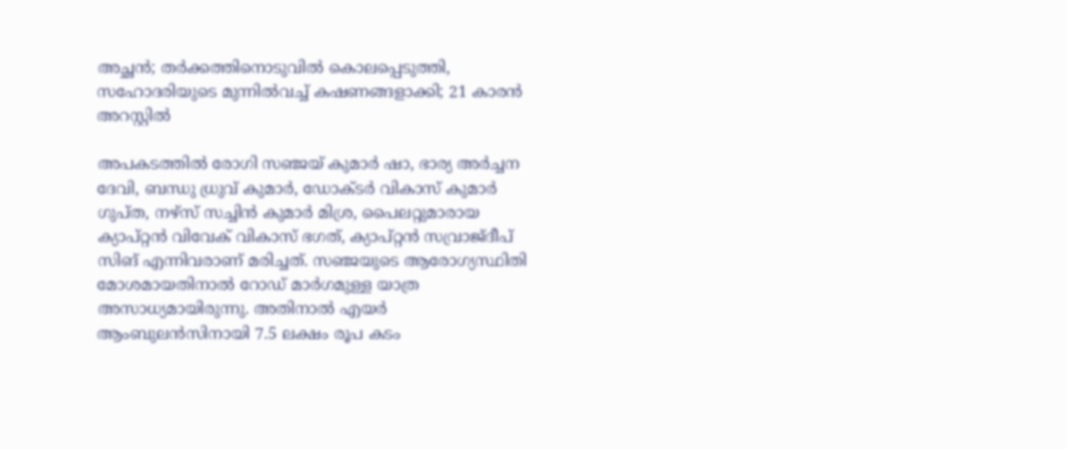അച്ഛന്‍; തര്‍ക്കത്തിനൊടുവില്‍ കൊലപ്പെടുത്തി, സഹോദരിയുടെ മുന്നില്‍വച്ച് കഷണങ്ങളാക്കി; 21 കാരന്‍ അറസ്റ്റില്‍

അപകടത്തില്‍ രോഗി സഞ്ജയ് കുമാര്‍ ഷാ, ഭാര്യ അര്‍ച്ചന ദേവി, ബന്ധു ധ്രുവ് കുമാര്‍, ഡോക്ടര്‍ വികാസ് കുമാര്‍ ഗുപ്ത, നഴ്സ് സച്ചിന്‍ കുമാര്‍ മിശ്ര, പൈലറ്റുമാരായ ക്യാപ്റ്റന്‍ വിവേക് വികാസ് ഭഗത്, ക്യാപ്റ്റന്‍ സവ്രാജ്ദീപ് സിങ് എന്നിവരാണ് മരിച്ചത്. സഞ്ജയുടെ ആരോഗ്യസ്ഥിതി മോശമായതിനാല്‍ റോഡ് മാര്‍ഗമുള്ള യാത്ര അസാധ്യമായിരുന്നു. അതിനാല്‍ എയര്‍ ആംബുലന്‍സിനായി 7.5 ലക്ഷം രൂപ കടം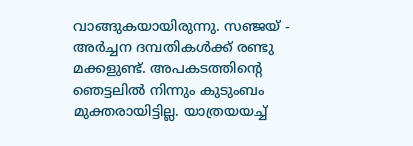വാങ്ങുകയായിരുന്നു. സഞ്ജയ് - അർച്ചന ദമ്പതികൾക്ക് രണ്ടു മക്കളുണ്ട്. അപകടത്തിന്റെ ഞെട്ടലിൽ നിന്നും കുടുംബം മുക്തരായിട്ടില്ല. യാത്രയയച്ച്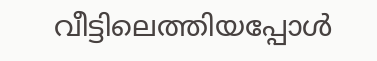വീട്ടിലെത്തിയപ്പോൾ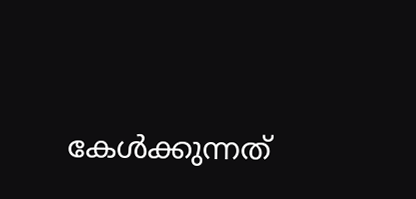കേൾക്കുന്നത്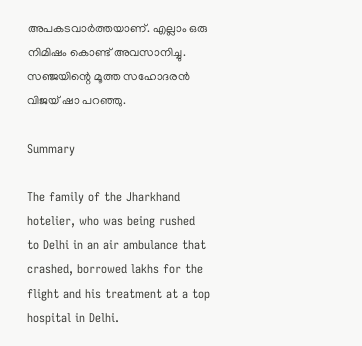അപകടവാർത്തയാണ്. എല്ലാം ഒരു നിമിഷം കൊണ്ട് അവസാനിച്ചു. സഞ്ജയിന്റെ മൂത്ത സഹോദരൻ വിജയ് ഷാ പറഞ്ഞു.

Summary

The family of the Jharkhand hotelier, who was being rushed to Delhi in an air ambulance that crashed, borrowed lakhs for the flight and his treatment at a top hospital in Delhi.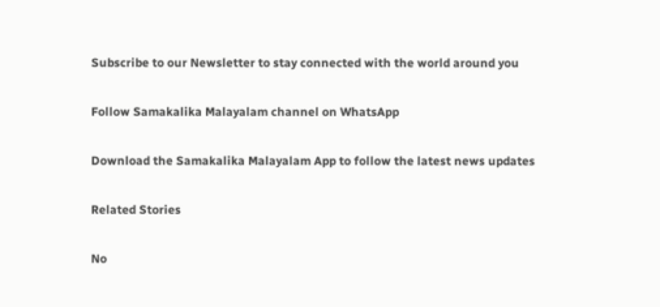Subscribe to our Newsletter to stay connected with the world around you

Follow Samakalika Malayalam channel on WhatsApp

Download the Samakalika Malayalam App to follow the latest news updates

Related Stories

No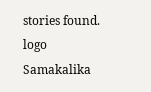stories found.
logo
Samakalika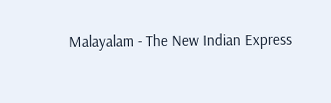Malayalam - The New Indian Express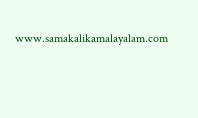www.samakalikamalayalam.com